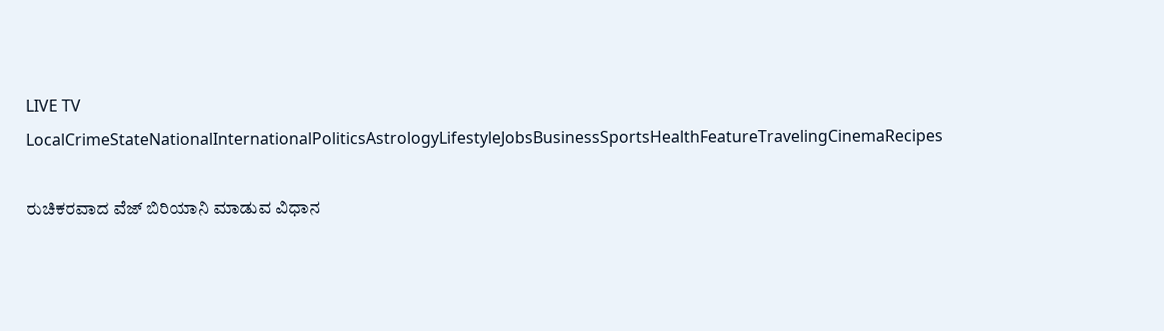LIVE TV LocalCrimeStateNationalInternationalPoliticsAstrologyLifestyleJobsBusinessSportsHealthFeatureTravelingCinemaRecipes

ರುಚಿಕರವಾದ ವೆಜ್ ಬಿರಿಯಾನಿ ಮಾಡುವ ವಿಧಾನ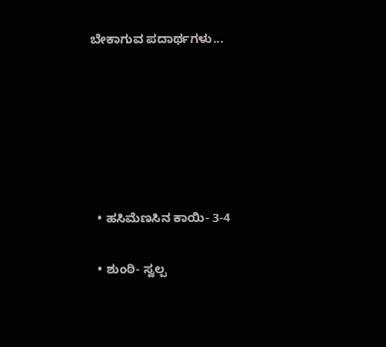ಬೇಕಾಗುವ ಪದಾರ್ಥಗಳು...






  • ಹಸಿಮೆಣಸಿನ ಕಾಯಿ- 3-4

  • ಶುಂಠಿ- ಸ್ವಲ್ಪ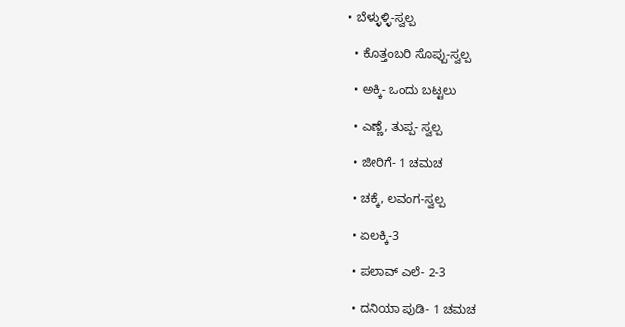• ಬೆಳ್ಳುಳ್ಳಿ-ಸ್ವಲ್ಪ

  • ಕೊತ್ತಂಬರಿ ಸೊಪ್ಪು-ಸ್ವಲ್ಪ

  • ಅಕ್ಕಿ- ಒಂದು ಬಟ್ಟಲು

  • ಎಣ್ಣೆ, ತುಪ್ಪ- ಸ್ವಲ್ಪ

  • ಜೀರಿಗೆ- 1 ಚಮಚ

  • ಚಕ್ಕೆ, ಲವಂಗ-ಸ್ವಲ್ಪ

  • ಏಲಕ್ಕಿ-3

  • ಪಲಾವ್ ಎಲೆ- 2-3

  • ದನಿಯಾ ಪುಡಿ- 1 ಚಮಚ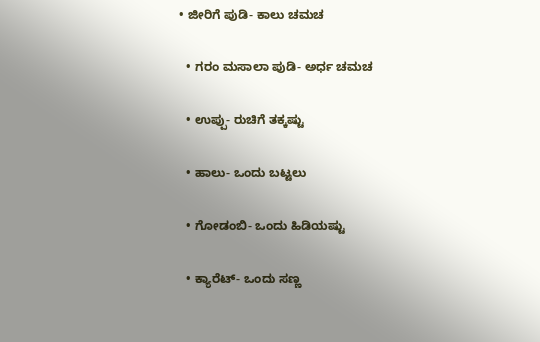• ಜೀರಿಗೆ ಪುಡಿ- ಕಾಲು ಚಮಚ

  • ಗರಂ ಮಸಾಲಾ ಪುಡಿ- ಅರ್ಧ ಚಮಚ

  • ಉಪ್ಪು- ರುಚಿಗೆ ತಕ್ಕಷ್ಟು

  • ಹಾಲು- ಒಂದು ಬಟ್ಟಲು

  • ಗೋಡಂಬಿ- ಒಂದು ಹಿಡಿಯಷ್ಟು

  • ಕ್ಯಾರೆಟ್- ಒಂದು ಸಣ್ಣ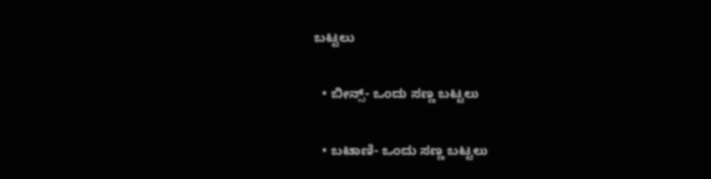ಬಟ್ಟಲು

  • ಬೀನ್ಸ್- ಒಂದು ಸಣ್ಣ ಬಟ್ಟಲು

  • ಬಟಾಣಿ- ಒಂದು ಸಣ್ಣ ಬಟ್ಟಲು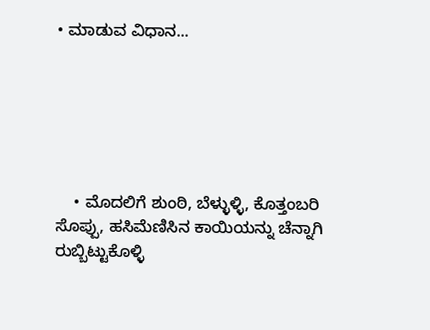• ಮಾಡುವ ವಿಧಾನ...






    • ಮೊದಲಿಗೆ ಶುಂಠಿ, ಬೆಳ್ಳುಳ್ಳಿ, ಕೊತ್ತಂಬರಿ ಸೊಪ್ಪು, ಹಸಿಮೆಣಿಸಿನ ಕಾಯಿಯನ್ನು ಚೆನ್ನಾಗಿ ರುಬ್ಬಿಟ್ಟುಕೊಳ್ಳಿ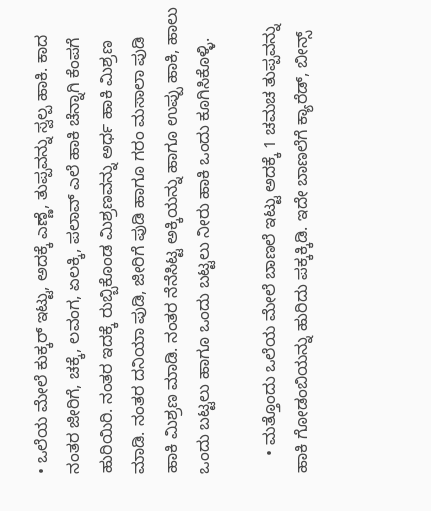• ಒಲೆಯ ಮೇಲೆ ಕುಕ್ಕರ್ ಇಟ್ಟು, ಅದಕ್ಕೆ ಎಣ್ಣೆ, ತುಪ್ಪವನ್ನು ಸ್ವಲ್ಪ ಹಾಕಿ. ಕಾದ ನಂತರ ಜೀರಿಗೆ, ಚಕ್ಕೆ, ಲವಂಗ, ಏಲಕ್ಕಿ, ಪಲಾವ್ ಎಲೆ ಹಾಕಿ ಚೆನ್ನಾಗಿ ಕೆಂಪಗೆ ಹುರಿಯಿರಿ. ನಂತರ ಇದಕ್ಕೆ ರುಬ್ಬಿಕೊಂಡ ಮಿಶ್ರಣವನ್ನು ಅರ್ಧ ಹಾಕಿ ಮಿಶ್ರಣ ಮಾಡಿ. ನಂತರ ದನಿಯಾ ಪುಡಿ, ಜೀರಿಗೆ ಪುಡಿ ಹಾಗೂ ಗರಂ ಮಸಾಲಾ ಪುಡಿ ಹಾಕಿ ಮಿಶ್ರಣ ಮಾಡಿ. ನಂತರ ನೆನೆಸಿಟ್ಟ ಅಕ್ಕಿಯನ್ನು ಹಾಗೂ ಉಪ್ಪು ಹಾಕಿ, ಹಾಲು ಒಂದು ಬಟ್ಟಲು ಹಾಗೂ ಒಂದು ಬಟ್ಟಲು ನೀರು ಹಾಕಿ ಒಂದು ಕೂಗಿಸಿಕೊಳ್ಳಿ.

    • ಮತ್ತೊಂದು ಒಲೆಯ ಮೇಲೆ ಬಾಣಲೆ ಇಟ್ಟು ಅದಕ್ಕೆ 1 ಚಮಚ ತುಪ್ಪವನ್ನು ಹಾಕಿ ಗೋಡಂಬಿಯನ್ನು ಹುರಿದು ಪಕ್ಕಕ್ಕಿಡಿ. ಇದೇ ಬಾಣಲೆಗೆ ಕ್ಯಾರೆಡ್, ಬೀನ್ಸ್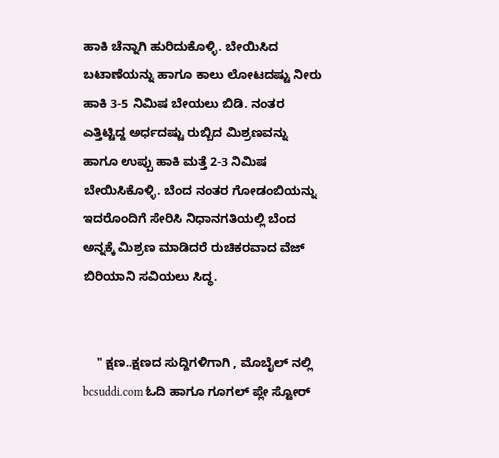ಹಾಕಿ ಚೆನ್ನಾಗಿ ಹುರಿದುಕೊಳ್ಳಿ. ಬೇಯಿಸಿದ ಬಟಾಣೆಯನ್ನು ಹಾಗೂ ಕಾಲು ಲೋಟದಷ್ಟು ನೀರು ಹಾಕಿ 3-5 ನಿಮಿಷ ಬೇಯಲು ಬಿಡಿ. ನಂತರ ಎತ್ತಿಟ್ಟಿದ್ದ ಅರ್ಧದಷ್ಟು ರುಬ್ಬಿದ ಮಿಶ್ರಣವನ್ನು ಹಾಗೂ ಉಪ್ಪು ಹಾಕಿ ಮತ್ತೆ 2-3 ನಿಮಿಷ ಬೇಯಿಸಿಕೊಳ್ಳಿ. ಬೆಂದ ನಂತರ ಗೋಡಂಬಿಯನ್ನು ಇದರೊಂದಿಗೆ ಸೇರಿಸಿ ನಿಧಾನಗತಿಯಲ್ಲಿ ಬೆಂದ ಅನ್ನಕ್ಕೆ ಮಿಶ್ರಣ ಮಾಡಿದರೆ ರುಚಿಕರವಾದ ವೆಜ್ ಬಿರಿಯಾನಿ ಸವಿಯಲು ಸಿದ್ಧ.


    " ಕ್ಷಣ..ಕ್ಷಣದ ಸುದ್ದಿಗಳಿಗಾಗಿ , ಮೊಬೈಲ್ ನಲ್ಲಿ bcsuddi.com ಓದಿ ಹಾಗೂ ಗೂಗಲ್ ಪ್ಲೇ ಸ್ಟೋರ್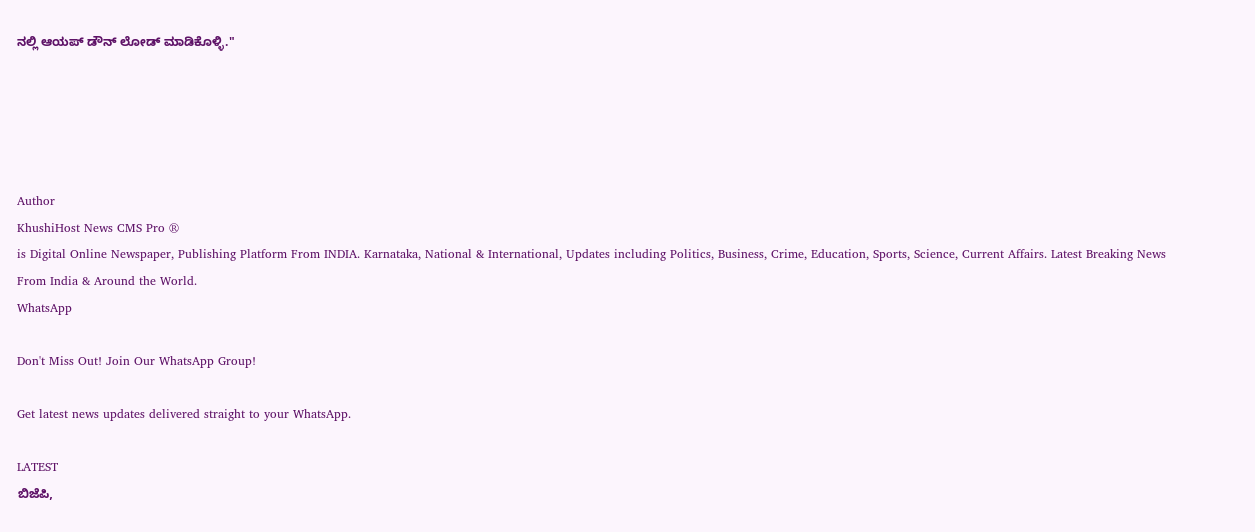ನಲ್ಲಿ ಆಯಪ್ ಡೌನ್ ಲೋಡ್ ಮಾಡಿಕೊಳ್ಳಿ."





Author
KhushiHost News CMS Pro ®
is Digital Online Newspaper, Publishing Platform From INDIA. Karnataka, National & International, Updates including Politics, Business, Crime, Education, Sports, Science, Current Affairs. Latest Breaking News From India & Around the World.
WhatsApp

Don't Miss Out! Join Our WhatsApp Group!

Get latest news updates delivered straight to your WhatsApp.

LATEST
ಬಿಜೆಪಿ,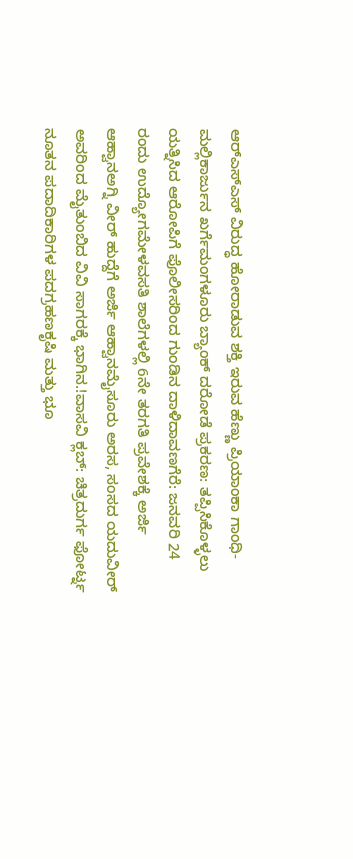ಆರ್‌ಎಸ್‌ಎಸ್‌ ವಿರುದ್ಧ ಹೋರಾಡುವ ಶಕ್ತಿ ಇರುವ ಹೆಣ್ಣು ಪ್ರಿಯಾಂಕಾ ಗಾಂಧಿ- ಮಲ್ಲಿಕಾರ್ಜುನ ಖರ್ಗೆಮಂಗಳೂರು ಬ್ಯಾಂಕ್ ದರೋಡೆ ಪ್ರಕರಣ: ತಪ್ಪಿಸಿಕೊಳ್ಳಲು ಯತ್ನಿಸಿದ ಆರೋಪಿಗೆ ಪೊಲೀಸರಿಂದ ಗುಂಡಿನ ದಾಳಿದಾವಣಗೆರೆ: ಜನವರಿ 24 ರಂದು ಉದ್ಯೋಗಮೇಳವಸತಿ ಶಾಲೆಗಳಲ್ಲಿ 6ನೇ ತರಗತಿ ಪ್ರವೇಶಕ್ಕೆ ಅರ್ಜಿ ಆಹ್ವಾನಅಗ್ನಿ ವೀರ್ ಹುದ್ದೆಗೆ ಅರ್ಜಿ ಆಹ್ವಾನಮೈಸೂರು ಅರಸ, ಸಂಸದ ಯದುವೀರ್ ಅವರಿಂದ ಮೈತುಂಬಿದ ವಿವಿ ಸಾಗರಕ್ಕೆ ಭಾಗಿನ.!ವಾಸವಿ ಕ್ಲಬ್: ಚಿತ್ರದುರ್ಗ ಫೋರ್ಟ್ನ ನೂತನ ಪದಾದಿಕಾರಿಗಳ ಪದಗ್ರಹಣಕೃಷಿ ಮತ್ತು ಭೂ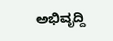ಅಭಿವೃದ್ದಿ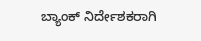ಬ್ಯಾಂಕ್ ನಿರ್ದೇಶಕರಾಗಿ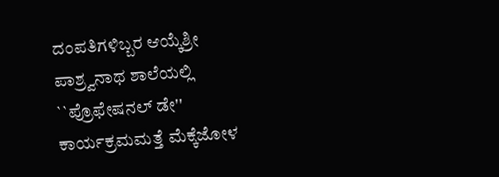ದಂಪತಿಗಳಿಬ್ಬರ ಆಯ್ಕೆಶ್ರೀ ಪಾಶ್ರ್ವನಾಥ ಶಾಲೆಯಲ್ಲಿ ``ಪ್ರೊಫೇಷನಲ್ ಡೇ'' ಕಾರ್ಯಕ್ರಮಮತ್ತೆ ಮೆಕ್ಕೆಜೋಳ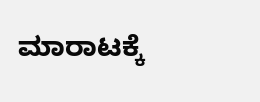ಮಾರಾಟಕ್ಕೆ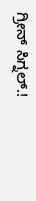ಗ್ರೀನ್ ಸಿಗ್ನಲ್.!